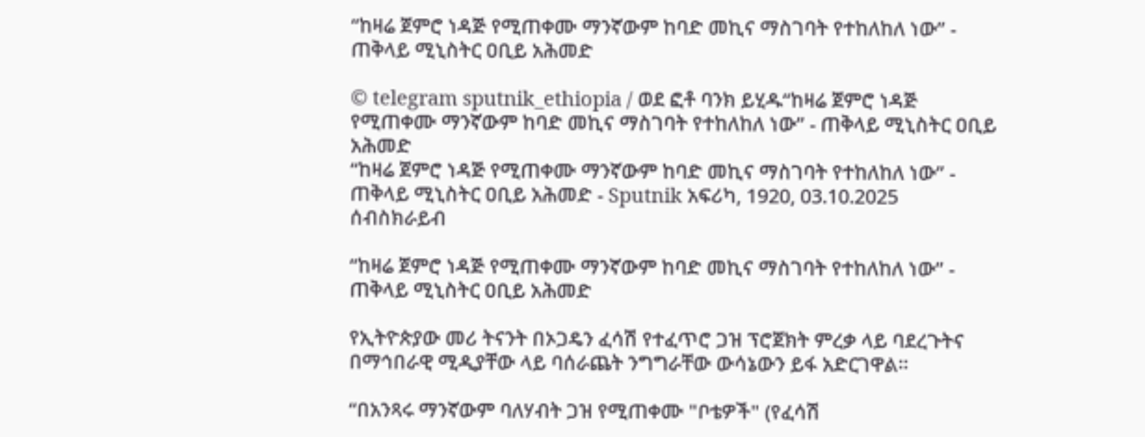“ከዛሬ ጀምሮ ነዳጅ የሚጠቀሙ ማንኛውም ከባድ መኪና ማስገባት የተከለከለ ነው” - ጠቅላይ ሚኒስትር ዐቢይ አሕመድ

© telegram sputnik_ethiopia / ወደ ፎቶ ባንክ ይሂዱ“ከዛሬ ጀምሮ ነዳጅ የሚጠቀሙ ማንኛውም ከባድ መኪና ማስገባት የተከለከለ ነው” - ጠቅላይ ሚኒስትር ዐቢይ አሕመድ
“ከዛሬ ጀምሮ ነዳጅ የሚጠቀሙ ማንኛውም ከባድ መኪና ማስገባት የተከለከለ ነው” - ጠቅላይ ሚኒስትር ዐቢይ አሕመድ - Sputnik አፍሪካ, 1920, 03.10.2025
ሰብስክራይብ

“ከዛሬ ጀምሮ ነዳጅ የሚጠቀሙ ማንኛውም ከባድ መኪና ማስገባት የተከለከለ ነው” - ጠቅላይ ሚኒስትር ዐቢይ አሕመድ

የኢትዮጵያው መሪ ትናንት በኦጋዴን ፈሳሽ የተፈጥሮ ጋዝ ፕሮጀክት ምረቃ ላይ ባደረጉትና በማኅበራዊ ሚዲያቸው ላይ ባሰራጨት ንግግራቸው ውሳኔውን ይፋ አድርገዋል።

“በአንጻሩ ማንኛውም ባለሃብት ጋዝ የሚጠቀሙ "ቦቴዎች" (የፈሳሽ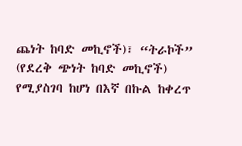ጨነት ከባድ መኪኖች)፣ “ትራኮች” (የደረቅ ጭነት ከባድ መኪኖች) የሚያስገባ ከሆነ በእኛ በኩል ከቀረጥ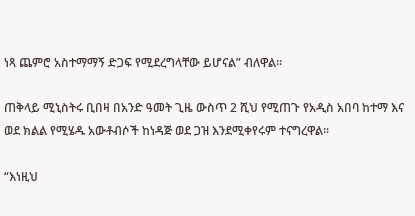ነጻ ጨምሮ አስተማማኝ ድጋፍ የሚደረግላቸው ይሆናል” ብለዋል፡፡

ጠቅላይ ሚኒስትሩ ቢበዛ በአንድ ዓመት ጊዜ ውስጥ 2 ሺህ የሚጠጉ የአዲስ አበባ ከተማ እና ወደ ክልል የሚሄዱ አውቶብሶች ከነዳጅ ወደ ጋዝ እንደሚቀየሩም ተናግረዋል፡፡

“እነዚህ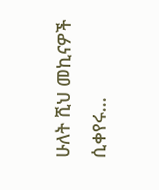ሁለት ሺህ መኪናዎች ሲቀየሩ...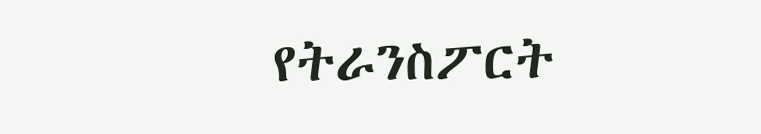የትራንስፖርት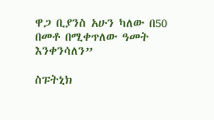ዋጋ ቢያንስ አሁን ካለው በ50 በመቶ በሚቀጥለው ዓመት እንቀንሳለን”

ስፑትኒክ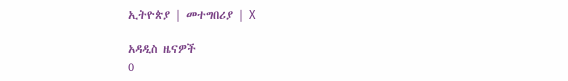ኢትዮጵያ | መተግበሪያ | X

አዳዲስ ዜናዎች
0